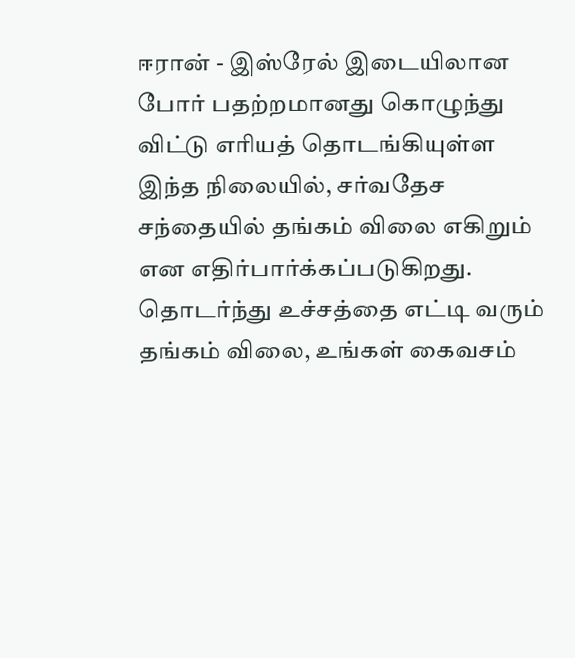ஈரான் - இஸ்ரேல் இடையிலான போர் பதற்றமானது கொழுந்து விட்டு எரியத் தொடங்கியுள்ள இந்த நிலையில், சர்வதேச சந்தையில் தங்கம் விலை எகிறும் என எதிர்பார்க்கப்படுகிறது. தொடர்ந்து உச்சத்தை எட்டி வரும் தங்கம் விலை, உங்கள் கைவசம்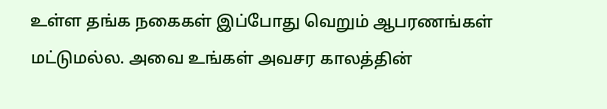உள்ள தங்க நகைகள் இப்போது வெறும் ஆபரணங்கள் மட்டுமல்ல. அவை உங்கள் அவசர காலத்தின்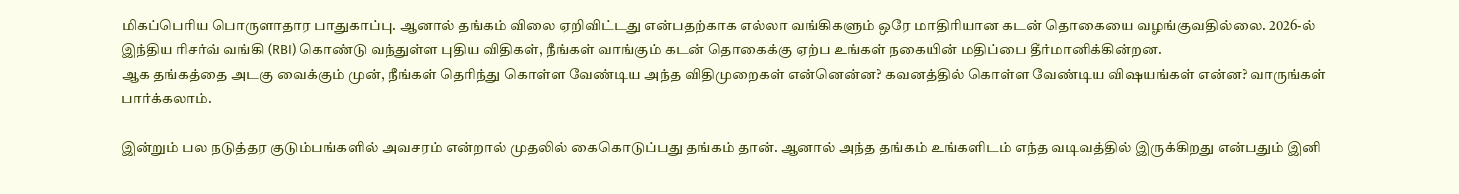மிகப்பெரிய பொருளாதார பாதுகாப்பு. ஆனால் தங்கம் விலை ஏறிவிட்டது என்பதற்காக எல்லா வங்கிகளும் ஒரே மாதிரியான கடன் தொகையை வழங்குவதில்லை. 2026-ல் இந்திய ரிசர்வ் வங்கி (RBI) கொண்டு வந்துள்ள புதிய விதிகள், நீங்கள் வாங்கும் கடன் தொகைக்கு ஏற்ப உங்கள் நகையின் மதிப்பை தீர்மானிக்கின்றன.
ஆக தங்கத்தை அடகு வைக்கும் முன், நீங்கள் தெரிந்து கொள்ள வேண்டிய அந்த விதிமுறைகள் என்னென்ன? கவனத்தில் கொள்ள வேண்டிய விஷயங்கள் என்ன? வாருங்கள் பார்க்கலாம்.

இன்றும் பல நடுத்தர குடும்பங்களில் அவசரம் என்றால் முதலில் கைகொடுப்பது தங்கம் தான். ஆனால் அந்த தங்கம் உங்களிடம் எந்த வடிவத்தில் இருக்கிறது என்பதும் இனி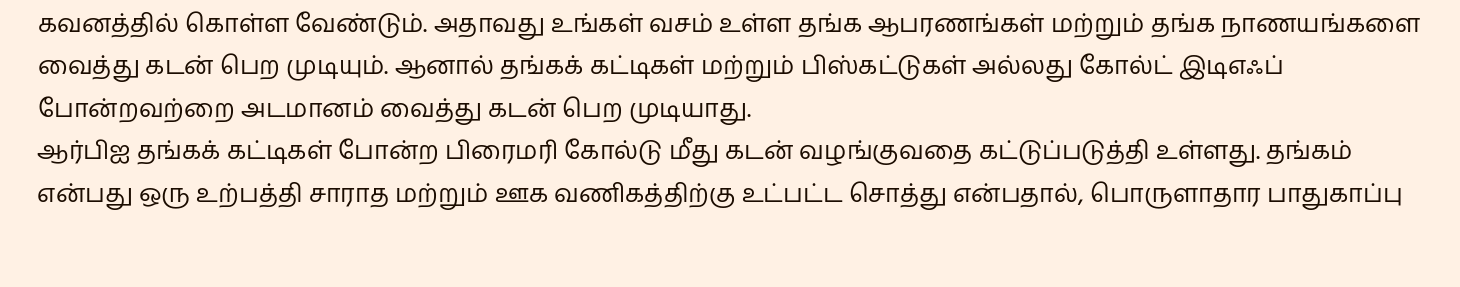கவனத்தில் கொள்ள வேண்டும். அதாவது உங்கள் வசம் உள்ள தங்க ஆபரணங்கள் மற்றும் தங்க நாணயங்களை வைத்து கடன் பெற முடியும். ஆனால் தங்கக் கட்டிகள் மற்றும் பிஸ்கட்டுகள் அல்லது கோல்ட் இடிஎஃப் போன்றவற்றை அடமானம் வைத்து கடன் பெற முடியாது.
ஆர்பிஐ தங்கக் கட்டிகள் போன்ற பிரைமரி கோல்டு மீது கடன் வழங்குவதை கட்டுப்படுத்தி உள்ளது. தங்கம் என்பது ஒரு உற்பத்தி சாராத மற்றும் ஊக வணிகத்திற்கு உட்பட்ட சொத்து என்பதால், பொருளாதார பாதுகாப்பு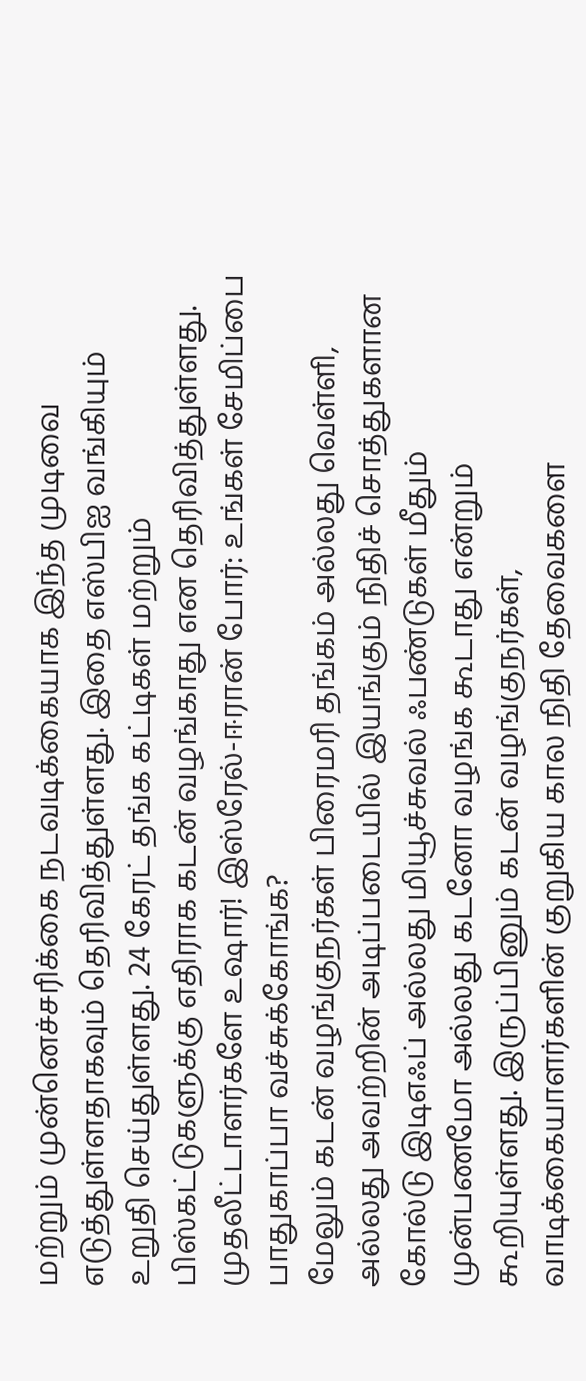மற்றும் முன்னெச்சரிக்கை நடவடிக்கையாக இந்த முடிவை எடுத்துள்ளதாகவும் தெரிவித்துள்ளது. இதை எஸ்பிஐ வங்கியும் உறுதி செய்துள்ளது. 24 கேரட் தங்க கட்டிகள் மற்றும் பிஸ்கட்டுகளுக்கு எதிராக கடன் வழங்காது என தெரிவித்துள்ளது.
முதலீட்டாளர்களே உஷார்! இஸ்ரேல்-ஈரான் போர்: உங்கள் சேமிப்பை பாதுகாப்பா வச்சுக்கோங்க?
மேலும் கடன் வழங்குநர்கள் பிரைமரி தங்கம் அல்லது வெள்ளி, அல்லது அவற்றின் அடிப்படையில் இயங்கும் நிதிச் சொத்துகளான கோல்டு இடிஎஃப் அல்லது மியூச்சுவல் ஃபண்டுகள் மீதும் முன்பணமோ அல்லது கடனோ வழங்க கூடாது என்றும் கூறியுள்ளது. இருப்பினும் கடன் வழங்குநர்கள், வாடிக்கையாளர்களின் குறுகிய கால நிதி தேவைகளை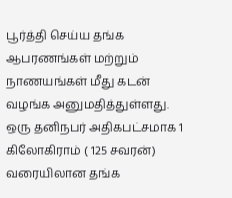பூர்த்தி செய்ய தங்க ஆபரணங்கள் மற்றும் நாணயங்கள் மீது கடன் வழங்க அனுமதித்துள்ளது.
ஒரு தனிநபர் அதிகபட்சமாக 1 கிலோகிராம் ( 125 சவரன்) வரையிலான தங்க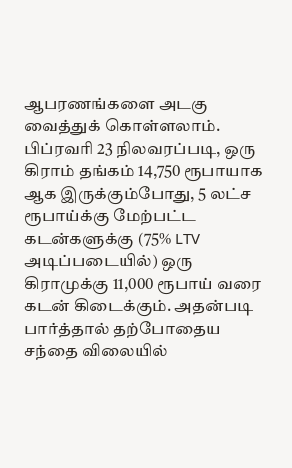ஆபரணங்களை அடகு வைத்துக் கொள்ளலாம். பிப்ரவரி 23 நிலவரப்படி, ஒரு கிராம் தங்கம் 14,750 ரூபாயாக ஆக இருக்கும்போது, 5 லட்ச ரூபாய்க்கு மேற்பட்ட கடன்களுக்கு (75% LTV அடிப்படையில்) ஒரு கிராமுக்கு 11,000 ரூபாய் வரை கடன் கிடைக்கும். அதன்படி பார்த்தால் தற்போதைய சந்தை விலையில்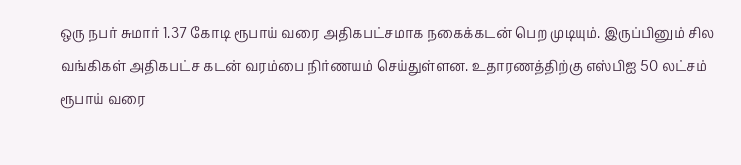ஒரு நபர் சுமார் 1.37 கோடி ரூபாய் வரை அதிகபட்சமாக நகைக்கடன் பெற முடியும். இருப்பினும் சில வங்கிகள் அதிகபட்ச கடன் வரம்பை நிர்ணயம் செய்துள்ளன. உதாரணத்திற்கு எஸ்பிஐ 50 லட்சம் ரூபாய் வரை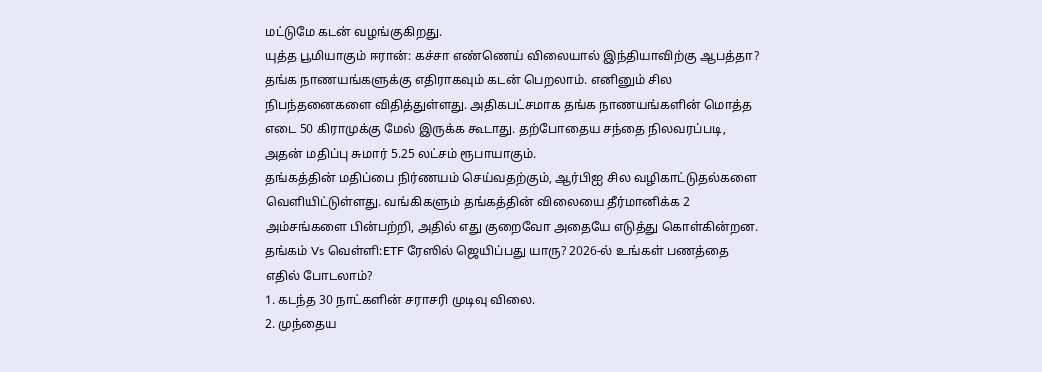மட்டுமே கடன் வழங்குகிறது.
யுத்த பூமியாகும் ஈரான்: கச்சா எண்ணெய் விலையால் இந்தியாவிற்கு ஆபத்தா?
தங்க நாணயங்களுக்கு எதிராகவும் கடன் பெறலாம். எனினும் சில நிபந்தனைகளை விதித்துள்ளது. அதிகபட்சமாக தங்க நாணயங்களின் மொத்த எடை 50 கிராமுக்கு மேல் இருக்க கூடாது. தற்போதைய சந்தை நிலவரப்படி, அதன் மதிப்பு சுமார் 5.25 லட்சம் ரூபாயாகும்.
தங்கத்தின் மதிப்பை நிர்ணயம் செய்வதற்கும், ஆர்பிஐ சில வழிகாட்டுதல்களை வெளியிட்டுள்ளது. வங்கிகளும் தங்கத்தின் விலையை தீர்மானிக்க 2 அம்சங்களை பின்பற்றி, அதில் எது குறைவோ அதையே எடுத்து கொள்கின்றன.
தங்கம் Vs வெள்ளி:ETF ரேஸில் ஜெயிப்பது யாரு? 2026-ல் உங்கள் பணத்தை எதில் போடலாம்?
1. கடந்த 30 நாட்களின் சராசரி முடிவு விலை.
2. முந்தைய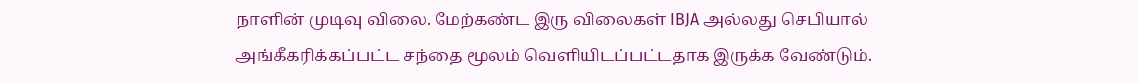நாளின் முடிவு விலை. மேற்கண்ட இரு விலைகள் IBJA அல்லது செபியால் அங்கீகரிக்கப்பட்ட சந்தை மூலம் வெளியிடப்பட்டதாக இருக்க வேண்டும்.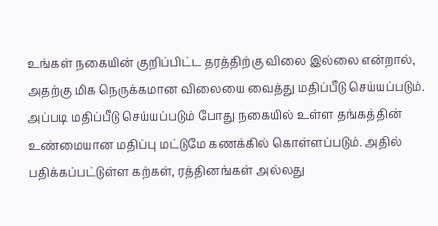உங்கள் நகையின் குறிப்பிட்ட தரத்திற்கு விலை இல்லை என்றால், அதற்கு மிக நெருக்கமான விலையை வைத்து மதிப்பீடு செய்யப்படும். அப்படி மதிப்பீடு செய்யப்படும் போது நகையில் உள்ள தங்கத்தின் உண்மையான மதிப்பு மட்டுமே கணக்கில் கொள்ளப்படும். அதில் பதிக்கப்பட்டுள்ள கற்கள், ரத்தினங்கள் அல்லது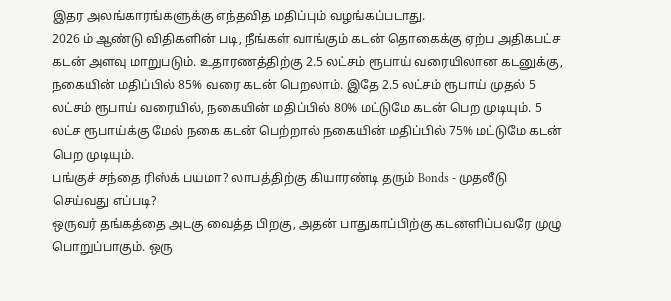இதர அலங்காரங்களுக்கு எந்தவித மதிப்பும் வழங்கப்படாது.
2026 ம் ஆண்டு விதிகளின் படி, நீங்கள் வாங்கும் கடன் தொகைக்கு ஏற்ப அதிகபட்ச கடன் அளவு மாறுபடும். உதாரணத்திற்கு 2.5 லட்சம் ரூபாய் வரையிலான கடனுக்கு, நகையின் மதிப்பில் 85% வரை கடன் பெறலாம். இதே 2.5 லட்சம் ரூபாய் முதல் 5 லட்சம் ரூபாய் வரையில், நகையின் மதிப்பில் 80% மட்டுமே கடன் பெற முடியும். 5 லட்ச ரூபாய்க்கு மேல் நகை கடன் பெற்றால் நகையின் மதிப்பில் 75% மட்டுமே கடன் பெற முடியும்.
பங்குச் சந்தை ரிஸ்க் பயமா? லாபத்திற்கு கியாரண்டி தரும் Bonds - முதலீடு செய்வது எப்படி?
ஒருவர் தங்கத்தை அடகு வைத்த பிறகு, அதன் பாதுகாப்பிற்கு கடனளிப்பவரே முழு பொறுப்பாகும். ஒரு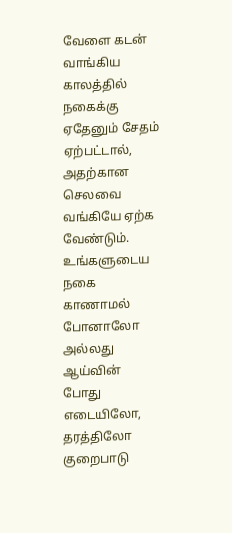வேளை கடன் வாங்கிய காலத்தில் நகைக்கு ஏதேனும் சேதம் ஏற்பட்டால், அதற்கான செலவை வங்கியே ஏற்க வேண்டும். உங்களுடைய நகை காணாமல் போனாலோ அல்லது ஆய்வின் போது எடையிலோ, தரத்திலோ குறைபாடு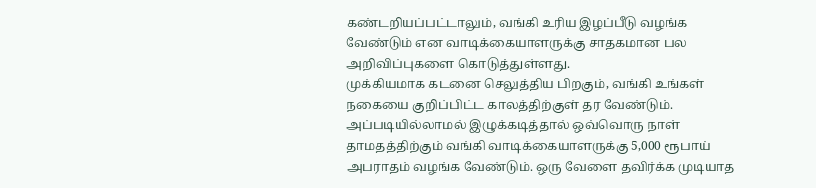கண்டறியப்பட்டாலும், வங்கி உரிய இழப்பீடு வழங்க வேண்டும் என வாடிக்கையாளருக்கு சாதகமான பல அறிவிப்புகளை கொடுத்துள்ளது.
முக்கியமாக கடனை செலுத்திய பிறகும், வங்கி உங்கள் நகையை குறிப்பிட்ட காலத்திற்குள் தர வேண்டும். அப்படியில்லாமல் இழுக்கடித்தால் ஒவ்வொரு நாள் தாமதத்திற்கும் வங்கி வாடிக்கையாளருக்கு 5,000 ரூபாய் அபராதம் வழங்க வேண்டும். ஒரு வேளை தவிர்க்க முடியாத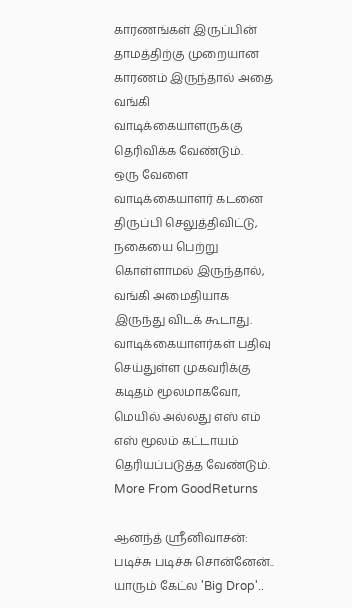காரணங்கள் இருப்பின் தாமத்திற்கு முறையான காரணம் இருந்தால் அதை வங்கி வாடிக்கையாளருக்கு தெரிவிக்க வேண்டும்.
ஒரு வேளை வாடிக்கையாளர் கடனை திருப்பி செலுத்திவிட்டு, நகையை பெற்று கொள்ளாமல் இருந்தால், வங்கி அமைதியாக இருந்து விடக் கூடாது. வாடிக்கையாளர்கள் பதிவு செய்துள்ள முகவரிக்கு கடிதம் மூலமாகவோ, மெயில் அல்லது எஸ் எம் எஸ் மூலம் கட்டாயம் தெரியப்படுத்த வேண்டும்.
More From GoodReturns

ஆனந்த் ஸ்ரீனிவாசன்: படிச்சு படிச்சு சொன்னேன்.. யாரும் கேட்ல 'Big Drop'..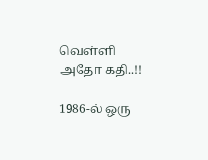வெள்ளி அதோ கதி..!!

1986-ல் ஒரு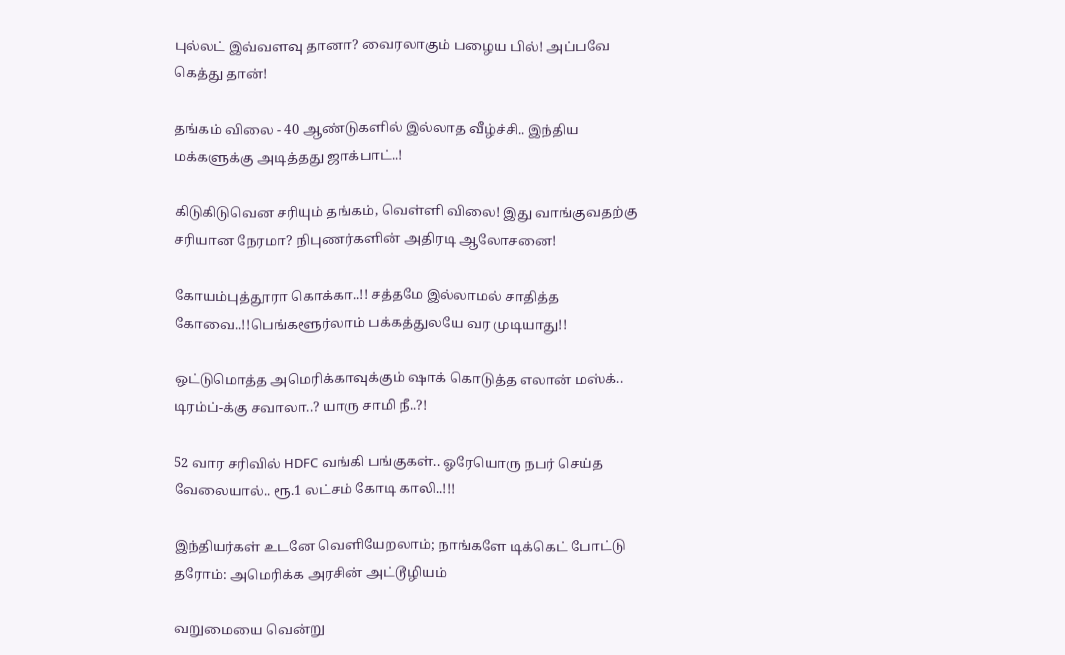புல்லட் இவ்வளவு தானா? வைரலாகும் பழைய பில்! அப்பவே கெத்து தான்!

தங்கம் விலை - 40 ஆண்டுகளில் இல்லாத வீழ்ச்சி.. இந்திய மக்களுக்கு அடித்தது ஜாக்பாட்..!

கிடுகிடுவென சரியும் தங்கம், வெள்ளி விலை! இது வாங்குவதற்கு சரியான நேரமா? நிபுணர்களின் அதிரடி ஆலோசனை!

கோயம்புத்தூரா கொக்கா..!! சத்தமே இல்லாமல் சாதித்த கோவை..!!பெங்களூர்லாம் பக்கத்துலயே வர முடியாது!!

ஒட்டுமொத்த அமெரிக்காவுக்கும் ஷாக் கொடுத்த எலான் மஸ்க்.. டிரம்ப்-க்கு சவாலா..? யாரு சாமி நீ..?!

52 வார சரிவில் HDFC வங்கி பங்குகள்.. ஓரேயொரு நபர் செய்த வேலையால்.. ரூ.1 லட்சம் கோடி காலி..!!!

இந்தியர்கள் உடனே வெளியேறலாம்; நாங்களே டிக்கெட் போட்டு தரோம்: அமெரிக்க அரசின் அட்டூழியம்

வறுமையை வென்று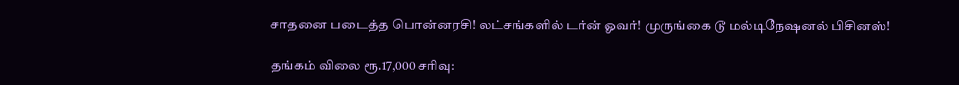சாதனை படைத்த பொன்னரசி! லட்சங்களில் டர்ன் ஓவர்! முருங்கை டூ மல்டிநேஷனல் பிசினஸ்!

தங்கம் விலை ரூ.17,000 சரிவு: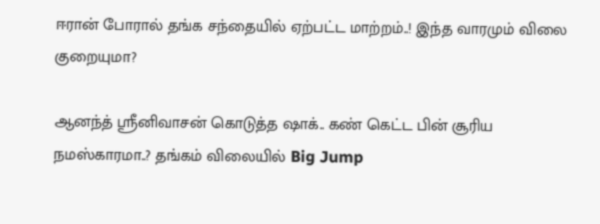ஈரான் போரால் தங்க சந்தையில் ஏற்பட்ட மாற்றம்..! இந்த வாரமும் விலை குறையுமா?

ஆனந்த் ஸ்ரீனிவாசன் கொடுத்த ஷாக்.. கண் கெட்ட பின் சூரிய நமஸ்காரமா..? தங்கம் விலையில் Big Jump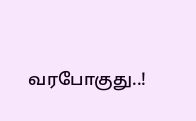வரபோகுது..!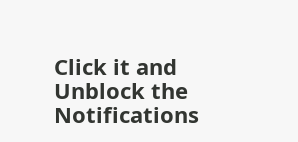Click it and Unblock the Notifications